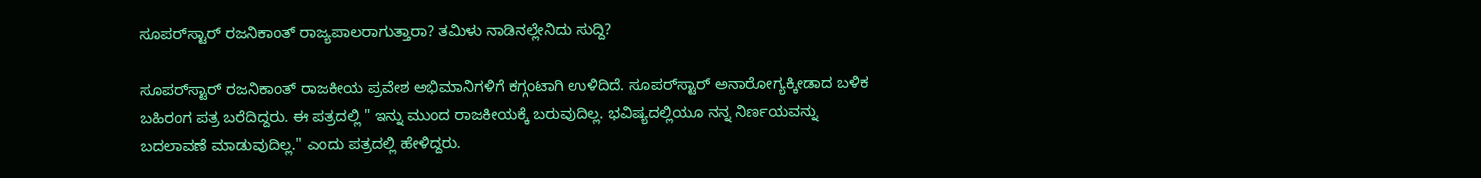ಸೂಪರ್‌ಸ್ಟಾರ್ ರಜನಿಕಾಂತ್ ರಾಜ್ಯಪಾಲರಾಗುತ್ತಾರಾ? ತಮಿಳು ನಾಡಿನಲ್ಲೇನಿದು ಸುದ್ದಿ?

ಸೂಪರ್‌ಸ್ಟಾರ್ ರಜನಿಕಾಂತ್ ರಾಜಕೀಯ ಪ್ರವೇಶ ಅಭಿಮಾನಿಗಳಿಗೆ ಕಗ್ಗಂಟಾಗಿ ಉಳಿದಿದೆ. ಸೂಪರ್‌ಸ್ಟಾರ್ ಅನಾರೋಗ್ಯಕ್ಕೀಡಾದ ಬಳಿಕ ಬಹಿರಂಗ ಪತ್ರ ಬರೆದಿದ್ದರು. ಈ ಪತ್ರದಲ್ಲಿ " ಇನ್ನು ಮುಂದ ರಾಜಕೀಯಕ್ಕೆ ಬರುವುದಿಲ್ಲ. ಭವಿಷ್ಯದಲ್ಲಿಯೂ ನನ್ನ ನಿರ್ಣಯವನ್ನು ಬದಲಾವಣೆ ಮಾಡುವುದಿಲ್ಲ." ಎಂದು ಪತ್ರದಲ್ಲಿ ಹೇಳಿದ್ದರು.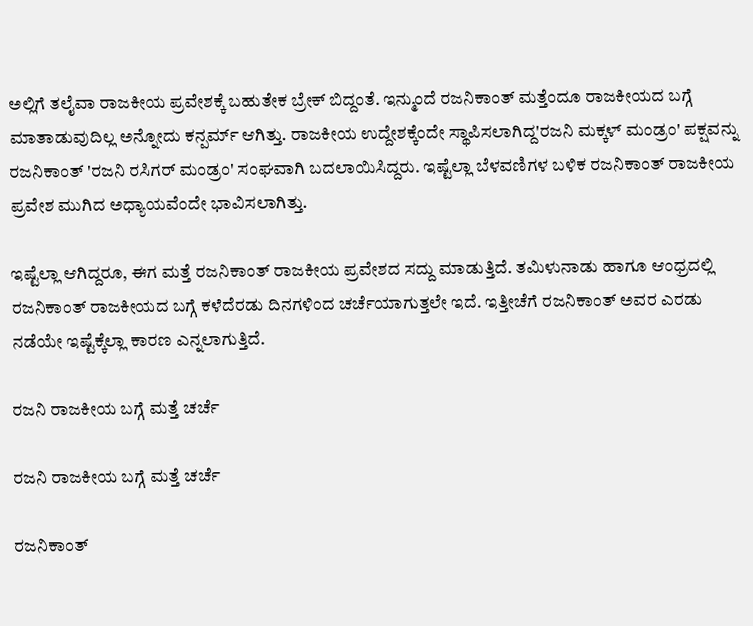ಅಲ್ಲಿಗೆ ತಲೈವಾ ರಾಜಕೀಯ ಪ್ರವೇಶಕ್ಕೆ ಬಹುತೇಕ ಬ್ರೇಕ್ ಬಿದ್ದಂತೆ. ಇನ್ಮುಂದೆ ರಜನಿಕಾಂತ್ ಮತ್ತೆಂದೂ ರಾಜಕೀಯದ ಬಗ್ಗೆ ಮಾತಾಡುವುದಿಲ್ಲ ಅನ್ನೋದು ಕನ್ಪರ್ಮ್ ಆಗಿತ್ತು. ರಾಜಕೀಯ ಉದ್ದೇಶಕ್ಕೆಂದೇ ಸ್ಥಾಪಿಸಲಾಗಿದ್ದ'ರಜನಿ ಮಕ್ಕಳ್ ಮಂಡ್ರಂ' ಪಕ್ಷವನ್ನು ರಜನಿಕಾಂತ್ 'ರಜನಿ ರಸಿಗರ್ ಮಂಡ್ರಂ' ಸಂಘವಾಗಿ ಬದಲಾಯಿಸಿದ್ದರು. ಇಷ್ಟೆಲ್ಲಾ ಬೆಳವಣಿಗಳ ಬಳಿಕ ರಜನಿಕಾಂತ್ ರಾಜಕೀಯ ಪ್ರವೇಶ ಮುಗಿದ ಅಧ್ಯಾಯವೆಂದೇ ಭಾವಿಸಲಾಗಿತ್ತು.

ಇಷ್ಟೆಲ್ಲಾ ಆಗಿದ್ದರೂ, ಈಗ ಮತ್ತೆ ರಜನಿಕಾಂತ್ ರಾಜಕೀಯ ಪ್ರವೇಶದ ಸದ್ದು ಮಾಡುತ್ತಿದೆ. ತಮಿಳುನಾಡು ಹಾಗೂ ಆಂಧ್ರದಲ್ಲಿ ರಜನಿಕಾಂತ್ ರಾಜಕೀಯದ ಬಗ್ಗೆ ಕಳೆದೆರಡು ದಿನಗಳಿಂದ ಚರ್ಚೆಯಾಗುತ್ತಲೇ ಇದೆ. ಇತ್ತೀಚೆಗೆ ರಜನಿಕಾಂತ್ ಅವರ ಎರಡು ನಡೆಯೇ ಇಷ್ಟೆಕ್ಕೆಲ್ಲಾ ಕಾರಣ ಎನ್ನಲಾಗುತ್ತಿದೆ.

ರಜನಿ ರಾಜಕೀಯ ಬಗ್ಗೆ ಮತ್ತೆ ಚರ್ಚೆ

ರಜನಿ ರಾಜಕೀಯ ಬಗ್ಗೆ ಮತ್ತೆ ಚರ್ಚೆ

ರಜನಿಕಾಂತ್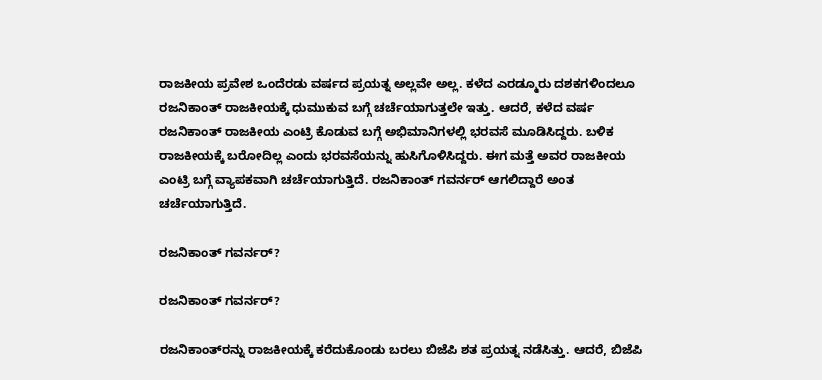ರಾಜಕೀಯ ಪ್ರವೇಶ ಒಂದೆರಡು ವರ್ಷದ ಪ್ರಯತ್ನ ಅಲ್ಲವೇ ಅಲ್ಲ. ಕಳೆದ ಎರಡ್ಮೂರು ದಶಕಗಳಿಂದಲೂ ರಜನಿಕಾಂತ್ ರಾಜಕೀಯಕ್ಕೆ ಧುಮುಕುವ ಬಗ್ಗೆ ಚರ್ಚೆಯಾಗುತ್ತಲೇ ಇತ್ತು. ಆದರೆ, ಕಳೆದ ವರ್ಷ ರಜನಿಕಾಂತ್ ರಾಜಕೀಯ ಎಂಟ್ರಿ ಕೊಡುವ ಬಗ್ಗೆ ಅಭಿಮಾನಿಗಳಲ್ಲಿ ಭರವಸೆ ಮೂಡಿಸಿದ್ದರು. ಬಳಿಕ ರಾಜಕೀಯಕ್ಕೆ ಬರೋದಿಲ್ಲ ಎಂದು ಭರವಸೆಯನ್ನು ಹುಸಿಗೊಳಿಸಿದ್ದರು. ಈಗ ಮತ್ತೆ ಅವರ ರಾಜಕೀಯ ಎಂಟ್ರಿ ಬಗ್ಗೆ ವ್ಯಾಪಕವಾಗಿ ಚರ್ಚೆಯಾಗುತ್ತಿದೆ. ರಜನಿಕಾಂತ್ ಗವರ್ನರ್ ಆಗಲಿದ್ದಾರೆ ಅಂತ ಚರ್ಚೆಯಾಗುತ್ತಿದೆ.

ರಜನಿಕಾಂತ್ ಗವರ್ನರ್?

ರಜನಿಕಾಂತ್ ಗವರ್ನರ್?

ರಜನಿಕಾಂತ್‌ರನ್ನು ರಾಜಕೀಯಕ್ಕೆ ಕರೆದುಕೊಂಡು ಬರಲು ಬಿಜೆಪಿ ಶತ ಪ್ರಯತ್ನ ನಡೆಸಿತ್ತು. ಆದರೆ, ಬಿಜೆಪಿ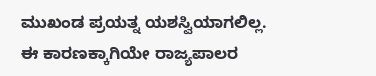ಮುಖಂಡ ಪ್ರಯತ್ನ ಯಶಸ್ವಿಯಾಗಲಿಲ್ಲ. ಈ ಕಾರಣಕ್ಕಾಗಿಯೇ ರಾಜ್ಯಪಾಲರ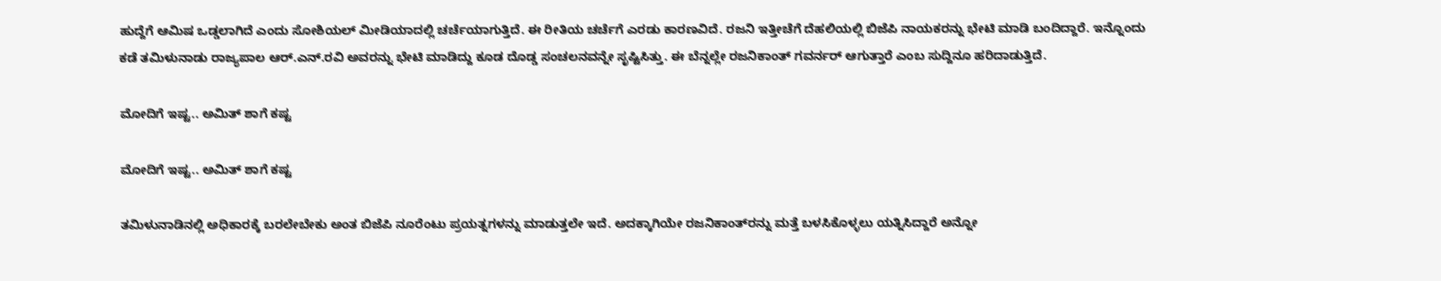ಹುದ್ದೆಗೆ ಆಮಿಷ ಒಡ್ಡಲಾಗಿದೆ ಎಂದು ಸೋಶಿಯಲ್ ಮೀಡಿಯಾದಲ್ಲಿ ಚರ್ಚೆಯಾಗುತ್ತಿದೆ. ಈ ರೀತಿಯ ಚರ್ಚೆಗೆ ಎರಡು ಕಾರಣವಿದೆ. ರಜನಿ ಇತ್ತೀಚೆಗೆ ದೆಹಲಿಯಲ್ಲಿ ಬಿಜೆಪಿ ನಾಯಕರನ್ನು ಭೇಟಿ ಮಾಡಿ ಬಂದಿದ್ದಾರೆ. ಇನ್ನೊಂದು ಕಡೆ ತಮಿಳುನಾಡು ರಾಜ್ಯಪಾಲ ಆರ್.ಎನ್.ರವಿ ಅವರನ್ನು ಭೇಟಿ ಮಾಡಿದ್ದು ಕೂಡ ದೊಡ್ಡ ಸಂಚಲನವನ್ನೇ ಸೃಷ್ಟಿಸಿತ್ತು. ಈ ಬೆನ್ನಲ್ಲೇ ರಜನಿಕಾಂತ್ ಗವರ್ನರ್ ಆಗುತ್ತಾರೆ ಎಂಬ ಸುದ್ದಿನೂ ಹರಿದಾಡುತ್ತಿದೆ.

ಮೋದಿಗೆ ಇಷ್ಟ.. ಅಮಿತ್ ಶಾಗೆ ಕಷ್ಟ

ಮೋದಿಗೆ ಇಷ್ಟ.. ಅಮಿತ್ ಶಾಗೆ ಕಷ್ಟ

ತಮಿಳುನಾಡಿನಲ್ಲಿ ಅಧಿಕಾರಕ್ಕೆ ಬರಲೇಬೇಕು ಅಂತ ಬಿಜೆಪಿ ನೂರೆಂಟು ಪ್ರಯತ್ನಗಳನ್ನು ಮಾಡುತ್ತಲೇ ಇದೆ. ಅದಕ್ಕಾಗಿಯೇ ರಜನಿಕಾಂತ್‌ರನ್ನು ಮತ್ತೆ ಬಳಸಿಕೊಳ್ಳಲು ಯತ್ನಿಸಿದ್ದಾರೆ ಅನ್ನೋ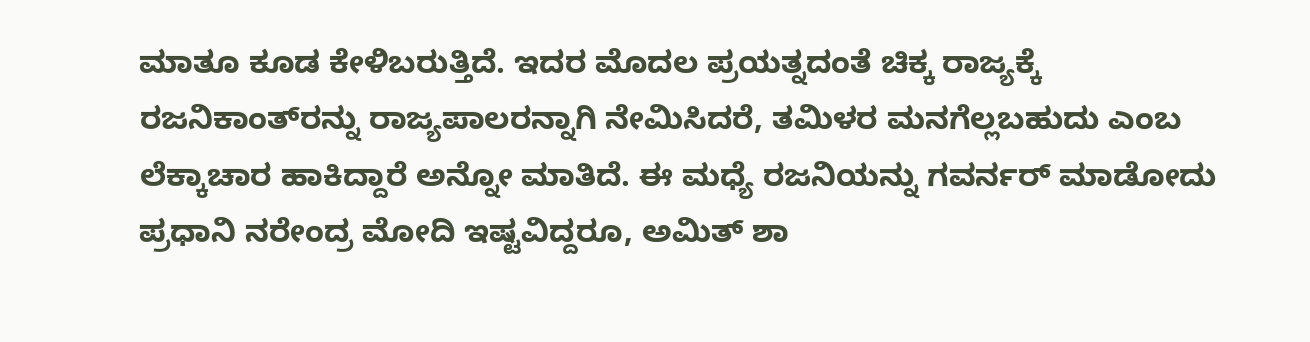ಮಾತೂ ಕೂಡ ಕೇಳಿಬರುತ್ತಿದೆ. ಇದರ ಮೊದಲ ಪ್ರಯತ್ನದಂತೆ ಚಿಕ್ಕ ರಾಜ್ಯಕ್ಕೆ ರಜನಿಕಾಂತ್‌ರನ್ನು ರಾಜ್ಯಪಾಲರನ್ನಾಗಿ ನೇಮಿಸಿದರೆ, ತಮಿಳರ ಮನಗೆಲ್ಲಬಹುದು ಎಂಬ ಲೆಕ್ಕಾಚಾರ ಹಾಕಿದ್ದಾರೆ ಅನ್ನೋ ಮಾತಿದೆ. ಈ ಮಧ್ಯೆ ರಜನಿಯನ್ನು ಗವರ್ನರ್ ಮಾಡೋದು ಪ್ರಧಾನಿ ನರೇಂದ್ರ ಮೋದಿ ಇಷ್ಟವಿದ್ದರೂ, ಅಮಿತ್ ಶಾ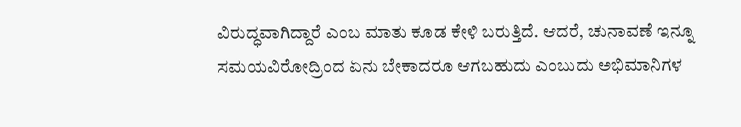ವಿರುದ್ಧವಾಗಿದ್ದಾರೆ ಎಂಬ ಮಾತು ಕೂಡ ಕೇಳಿ ಬರುತ್ತಿದೆ. ಆದರೆ, ಚುನಾವಣೆ ಇನ್ನೂ ಸಮಯವಿರೋದ್ರಿಂದ ಏನು ಬೇಕಾದರೂ ಆಗಬಹುದು ಎಂಬುದು ಅಭಿಮಾನಿಗಳ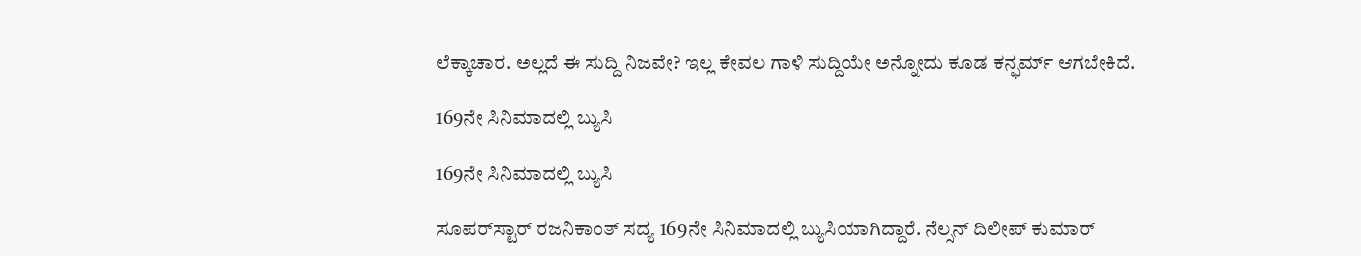ಲೆಕ್ಕಾಚಾರ. ಅಲ್ಲದೆ ಈ ಸುದ್ದಿ ನಿಜವೇ? ಇಲ್ಲ ಕೇವಲ ಗಾಳಿ ಸುದ್ದಿಯೇ ಅನ್ನೋದು ಕೂಡ ಕನ್ಫರ್ಮ್ ಆಗಬೇಕಿದೆ.

169ನೇ ಸಿನಿಮಾದಲ್ಲಿ ಬ್ಯುಸಿ

169ನೇ ಸಿನಿಮಾದಲ್ಲಿ ಬ್ಯುಸಿ

ಸೂಪರ್‌ಸ್ಟಾರ್ ರಜನಿಕಾಂತ್ ಸದ್ಯ 169ನೇ ಸಿನಿಮಾದಲ್ಲಿ ಬ್ಯುಸಿಯಾಗಿದ್ದಾರೆ. ನೆಲ್ಸನ್ ದಿಲೀಪ್ ಕುಮಾರ್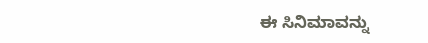ಈ ಸಿನಿಮಾವನ್ನು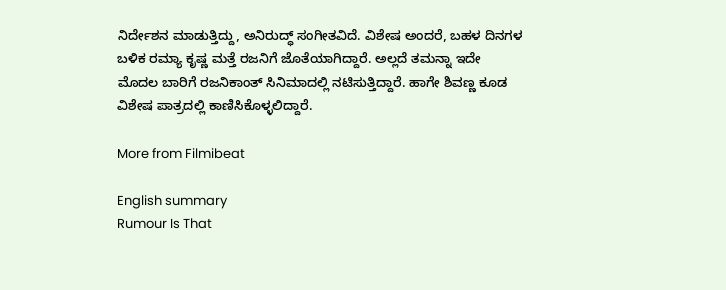ನಿರ್ದೇಶನ ಮಾಡುತ್ತಿದ್ದು, ಅನಿರುದ್ಧ್ ಸಂಗೀತವಿದೆ. ವಿಶೇಷ ಅಂದರೆ, ಬಹಳ ದಿನಗಳ ಬಳಿಕ ರಮ್ಯಾ ಕೃಷ್ಣ ಮತ್ತೆ ರಜನಿಗೆ ಜೊತೆಯಾಗಿದ್ದಾರೆ. ಅಲ್ಲದೆ ತಮನ್ನಾ ಇದೇ ಮೊದಲ ಬಾರಿಗೆ ರಜನಿಕಾಂತ್ ಸಿನಿಮಾದಲ್ಲಿ ನಟಿಸುತ್ತಿದ್ದಾರೆ. ಹಾಗೇ ಶಿವಣ್ಣ ಕೂಡ ವಿಶೇಷ ಪಾತ್ರದಲ್ಲಿ ಕಾಣಿಸಿಕೊಳ್ಳಲಿದ್ದಾರೆ.

More from Filmibeat

English summary
Rumour Is That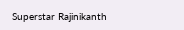Superstar Rajinikanth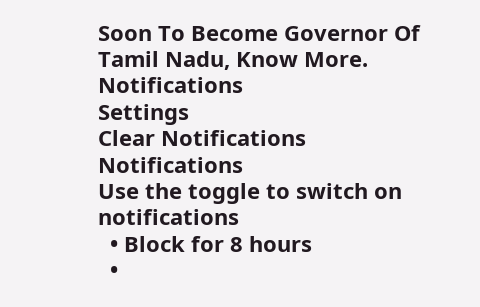Soon To Become Governor Of Tamil Nadu, Know More.
Notifications
Settings
Clear Notifications
Notifications
Use the toggle to switch on notifications
  • Block for 8 hours
  •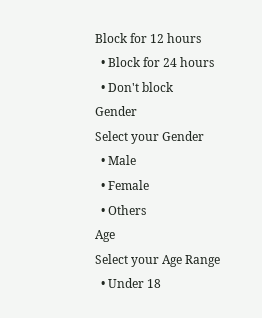Block for 12 hours
  • Block for 24 hours
  • Don't block
Gender
Select your Gender
  • Male
  • Female
  • Others
Age
Select your Age Range
  • Under 18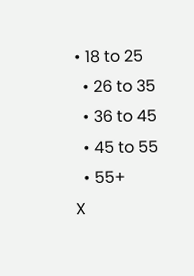• 18 to 25
  • 26 to 35
  • 36 to 45
  • 45 to 55
  • 55+
X